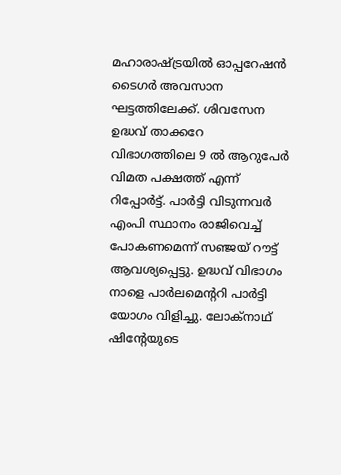മഹാരാഷ്ട്രയില്‍ ഓപ്പറേഷന്‍ ടൈഗര്‍ അവസാന ഘട്ടത്തിലേക്ക്. ശിവസേന ഉദ്ധവ് താക്കറേ വിഭാഗത്തിലെ 9 ല്‍ ആറുപേര്‍ വിമത പക്ഷത്ത് എന്ന് റിപ്പോര്‍ട്ട്. പാര്‍ട്ടി വിടുന്നവര്‍ എംപി സ്ഥാനം രാജിവെച്ച് പോകണമെന്ന് സഞ്ജയ് റൗട്ട് ആവശ്യപ്പെട്ടു. ഉദ്ധവ് വിഭാഗം നാളെ പാര്‍ലമെന്ററി പാര്‍ട്ടി യോഗം വിളിച്ചു. ലോക്‌നാഥ് ഷിന്റേയുടെ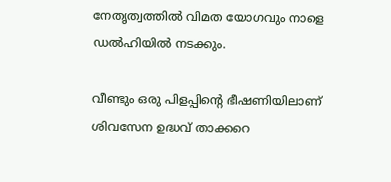നേതൃത്വത്തില്‍ വിമത യോഗവും നാളെ ഡല്‍ഹിയില്‍ നടക്കും.

വീണ്ടും ഒരു പിളപ്പിന്റെ ഭീഷണിയിലാണ് ശിവസേന ഉദ്ധവ് താക്കറെ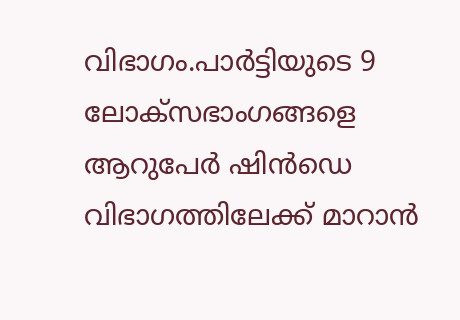വിഭാഗം.പാര്‍ട്ടിയുടെ 9 ലോക്‌സഭാംഗങ്ങളെ ആറുപേര്‍ ഷിന്‍ഡെ വിഭാഗത്തിലേക്ക് മാറാന്‍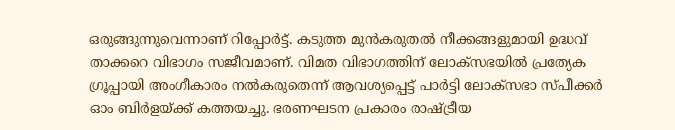ഒരുങ്ങുന്നുവെന്നാണ് റിപ്പോര്‍ട്ട്. കടുത്ത മുന്‍കരുതല്‍ നീക്കങ്ങളുമായി ഉദ്ധവ് താക്കറെ വിഭാഗം സജീവമാണ്. വിമത വിഭാഗത്തിന് ലോക്സഭയില്‍ പ്രത്യേക ഗ്രൂപ്പായി അംഗീകാരം നല്‍കരുതെന്ന് ആവശ്യപ്പെട്ട് പാര്‍ട്ടി ലോക്സഭാ സ്പീക്കര്‍ ഓം ബിര്‍ളയ്ക്ക് കത്തയച്ചു. ഭരണഘടന പ്രകാരം രാഷ്ട്രീയ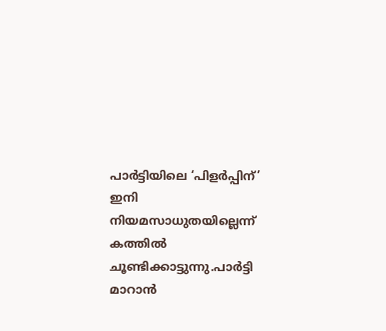പാര്‍ട്ടിയിലെ ‘പിളര്‍പ്പിന്’ ഇനി നിയമസാധുതയില്ലെന്ന് കത്തില്‍ ചൂണ്ടിക്കാട്ടുന്നു.പാര്‍ട്ടി മാറാന്‍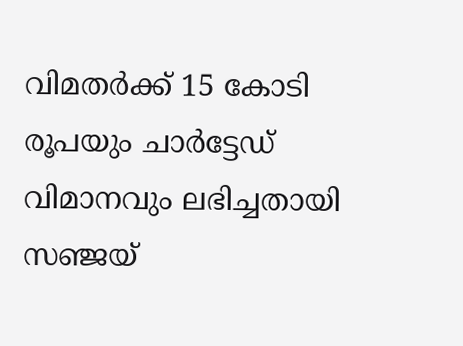വിമതര്‍ക്ക് 15 കോടി രൂപയും ചാര്‍ട്ടേഡ് വിമാനവും ലഭിച്ചതായി സഞ്ജയ്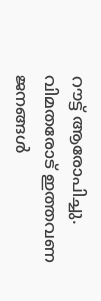റൗട്ട് ആരോപിച്ചു. വിമതരോട് ഇത്തവണ ജനങ്ങള്‍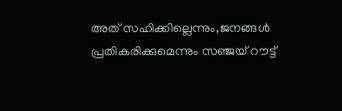അത് സഹിക്കില്ലെന്നും,ജനങ്ങള്‍ പ്രതികരിക്കുമെന്നും സഞ്ജയ് റൗട്ട്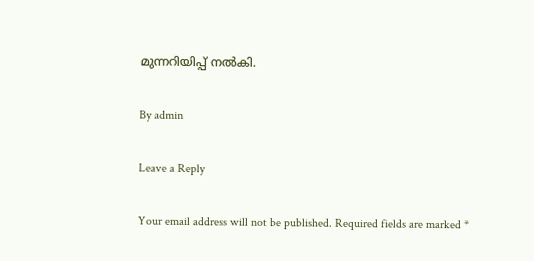മുന്നറിയിപ്പ് നല്‍കി.

By admin

Leave a Reply

Your email address will not be published. Required fields are marked *